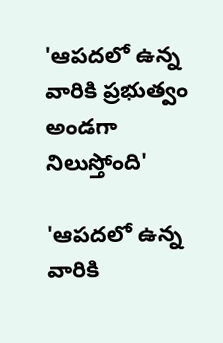'ఆపదలో ఉన్న వారికి ప్రభుత్వం అండగా నిలుస్తోంది'

'ఆపదలో ఉన్న వారికి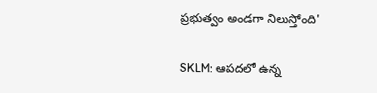ప్రభుత్వం అండగా నిలుస్తోంది'

SKLM: ఆపదలో ఉన్న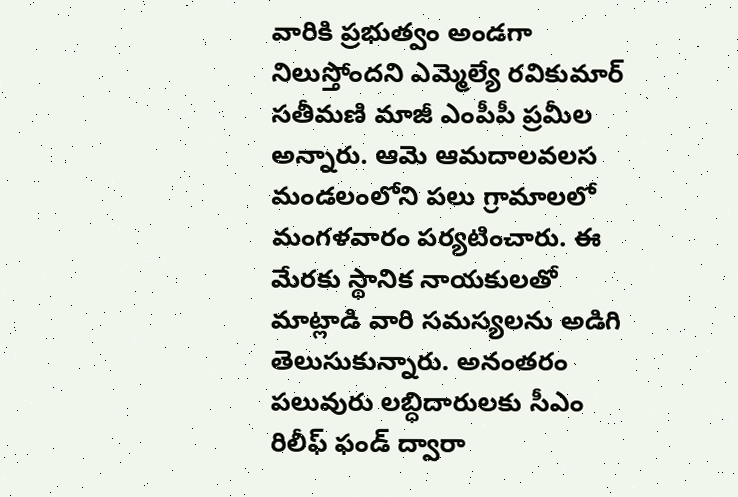వారికి ప్రభుత్వం అండగా నిలుస్తోందని ఎమ్మెల్యే రవికుమార్ సతీమణి మాజీ ఎంపీపీ ప్రమీల అన్నారు. ఆమె ఆమదాలవలస మండలంలోని పలు గ్రామాలలో మంగళవారం పర్యటించారు. ఈ మేరకు స్థానిక నాయకులతో మాట్లాడి వారి సమస్యలను అడిగి తెలుసుకున్నారు. అనంతరం పలువురు లబ్ధిదారులకు సీఎం రిలీఫ్ ఫండ్ ద్వారా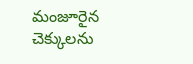మంజూరైన చెక్కులను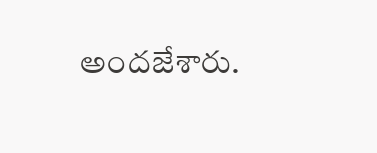అందజేశారు.